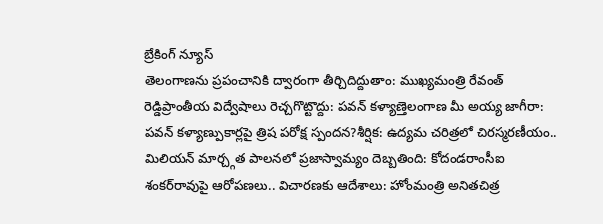బ్రేకింగ్ న్యూస్
తెలంగాణను ప్రపంచానికి ద్వారంగా తీర్చిదిద్దుతాం: ముఖ్యమంత్రి రేవంత్ రెడ్డిప్రాంతీయ విద్వేషాలు రెచ్చగొట్టొద్దు: పవన్ కళ్యాణ్తెలంగాణ మీ అయ్య జాగీరా: పవన్ కళ్యాణ్పుకార్లపై త్రిష పరోక్ష స్పందన?శీర్షిక: ఉద్యమ చరిత్రలో చిరస్మరణీయం.. మిలియన్ మార్చ్గత పాలనలో ప్రజాస్వామ్యం దెబ్బతింది: కోదండరాంసీఐ శంకర్‌రావుపై ఆరోపణలు.. విచారణకు ఆదేశాలు: హోంమంత్రి అనితచిత్ర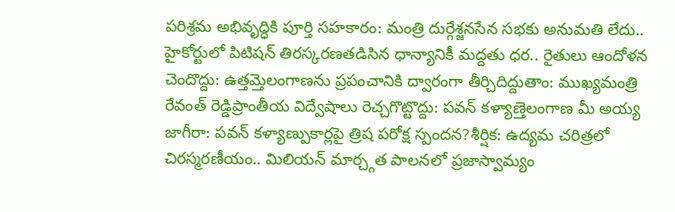పరిశ్రమ అభివృద్ధికి పూర్తి సహకారం: మంత్రి దుర్గేశ్జనసేన సభకు అనుమతి లేదు.. హైకోర్టులో పిటిషన్ తిరస్కరణతడిసిన ధాన్యానికీ మద్దతు ధర.. రైతులు ఆందోళన చెందొద్దు: ఉత్తమ్తెలంగాణను ప్రపంచానికి ద్వారంగా తీర్చిదిద్దుతాం: ముఖ్యమంత్రి రేవంత్ రెడ్డిప్రాంతీయ విద్వేషాలు రెచ్చగొట్టొద్దు: పవన్ కళ్యాణ్తెలంగాణ మీ అయ్య జాగీరా: పవన్ కళ్యాణ్పుకార్లపై త్రిష పరోక్ష స్పందన?శీర్షిక: ఉద్యమ చరిత్రలో చిరస్మరణీయం.. మిలియన్ మార్చ్గత పాలనలో ప్రజాస్వామ్యం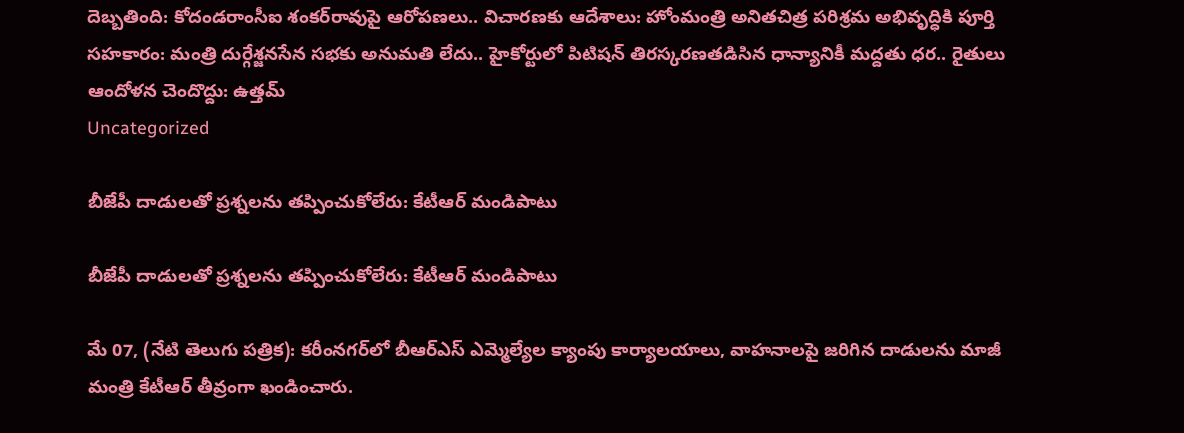దెబ్బతింది: కోదండరాంసీఐ శంకర్‌రావుపై ఆరోపణలు.. విచారణకు ఆదేశాలు: హోంమంత్రి అనితచిత్ర పరిశ్రమ అభివృద్ధికి పూర్తి సహకారం: మంత్రి దుర్గేశ్జనసేన సభకు అనుమతి లేదు.. హైకోర్టులో పిటిషన్ తిరస్కరణతడిసిన ధాన్యానికీ మద్దతు ధర.. రైతులు ఆందోళన చెందొద్దు: ఉత్తమ్
Uncategorized

బీజేపీ దాడులతో ప్రశ్నలను తప్పించుకోలేరు: కేటీఆర్ మండిపాటు

బీజేపీ దాడులతో ప్రశ్నలను తప్పించుకోలేరు: కేటీఆర్ మండిపాటు

మే 07, (నేటి తెలుగు పత్రిక): కరీంనగర్‌లో బీఆర్‌ఎస్ ఎమ్మెల్యేల క్యాంపు కార్యాలయాలు, వాహనాలపై జరిగిన దాడులను మాజీ మంత్రి కేటీఆర్ తీవ్రంగా ఖండించారు.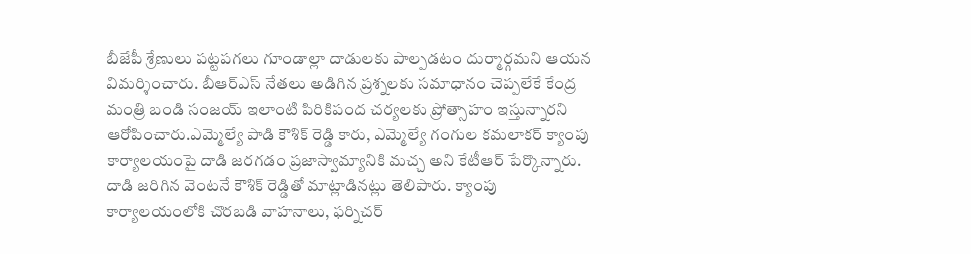బీజేపీ శ్రేణులు పట్టపగలు గూండాల్లా దాడులకు పాల్పడటం దుర్మార్గమని ఆయన విమర్శించారు. బీఆర్‌ఎస్ నేతలు అడిగిన ప్రశ్నలకు సమాధానం చెప్పలేకే కేంద్ర మంత్రి బండి సంజయ్ ఇలాంటి పిరికిపంద చర్యలకు ప్రోత్సాహం ఇస్తున్నారని ఆరోపించారు.ఎమ్మెల్యే పాడి కౌశిక్ రెడ్డి కారు, ఎమ్మెల్యే గంగుల కమలాకర్ క్యాంపు కార్యాలయంపై దాడి జరగడం ప్రజాస్వామ్యానికి మచ్చ అని కేటీఆర్ పేర్కొన్నారు. దాడి జరిగిన వెంటనే కౌశిక్ రెడ్డితో మాట్లాడినట్లు తెలిపారు. క్యాంపు కార్యాలయంలోకి చొరబడి వాహనాలు, ఫర్నిచర్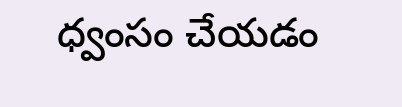ధ్వంసం చేయడం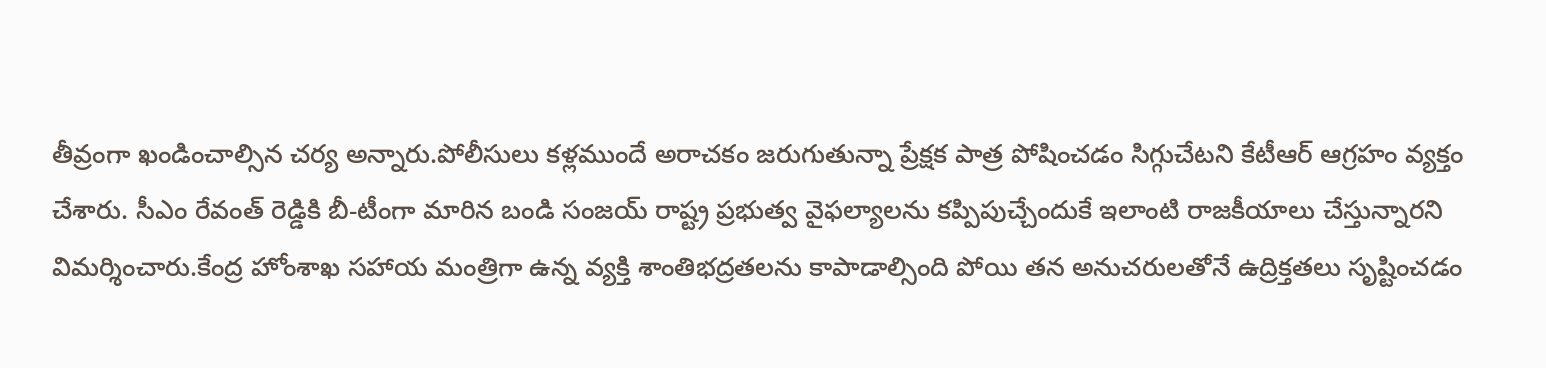తీవ్రంగా ఖండించాల్సిన చర్య అన్నారు.పోలీసులు కళ్లముందే అరాచకం జరుగుతున్నా ప్రేక్షక పాత్ర పోషించడం సిగ్గుచేటని కేటీఆర్ ఆగ్రహం వ్యక్తం చేశారు. సీఎం రేవంత్ రెడ్డికి బీ-టీంగా మారిన బండి సంజయ్ రాష్ట్ర ప్రభుత్వ వైఫల్యాలను కప్పిపుచ్చేందుకే ఇలాంటి రాజకీయాలు చేస్తున్నారని విమర్శించారు.కేంద్ర హోంశాఖ సహాయ మంత్రిగా ఉన్న వ్యక్తి శాంతిభద్రతలను కాపాడాల్సింది పోయి తన అనుచరులతోనే ఉద్రిక్తతలు సృష్టించడం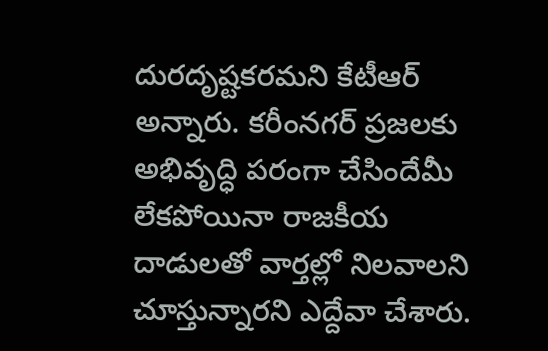దురదృష్టకరమని కేటీఆర్ అన్నారు. కరీంనగర్ ప్రజలకు అభివృద్ధి పరంగా చేసిందేమీ లేకపోయినా రాజకీయ దాడులతో వార్తల్లో నిలవాలని చూస్తున్నారని ఎద్దేవా చేశారు.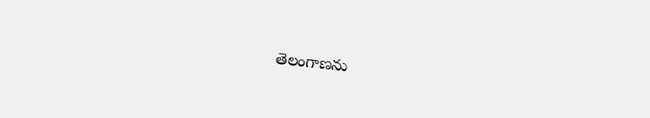తెలంగాణను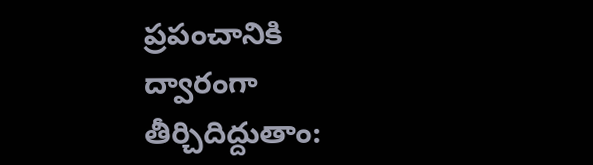ప్రపంచానికి ద్వారంగా తీర్చిదిద్దుతాం: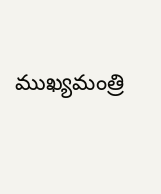ముఖ్యమంత్రి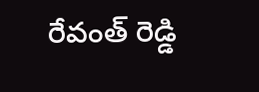రేవంత్ రెడ్డి